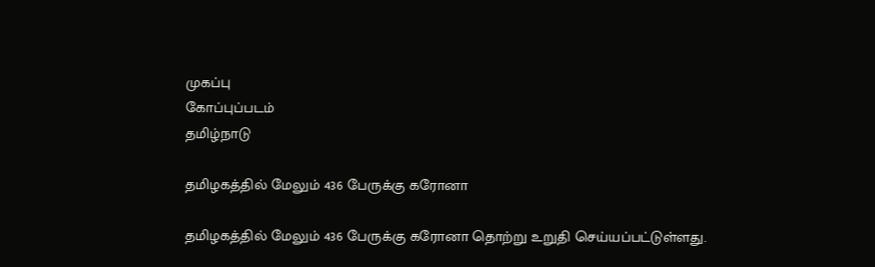முகப்பு
கோப்புப்படம்
தமிழ்நாடு

தமிழகத்தில் மேலும் 436 பேருக்கு கரோனா

தமிழகத்தில் மேலும் 436 பேருக்கு கரோனா தொற்று உறுதி செய்யப்பட்டுள்ளது.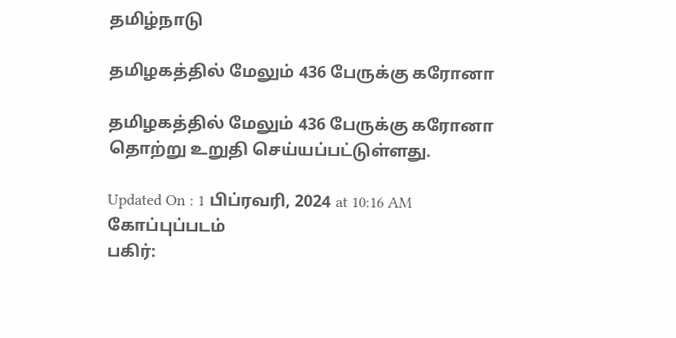தமிழ்நாடு

தமிழகத்தில் மேலும் 436 பேருக்கு கரோனா

தமிழகத்தில் மேலும் 436 பேருக்கு கரோனா தொற்று உறுதி செய்யப்பட்டுள்ளது.

Updated On : 1 பிப்ரவரி, 2024 at 10:16 AM
கோப்புப்படம்
பகிர்: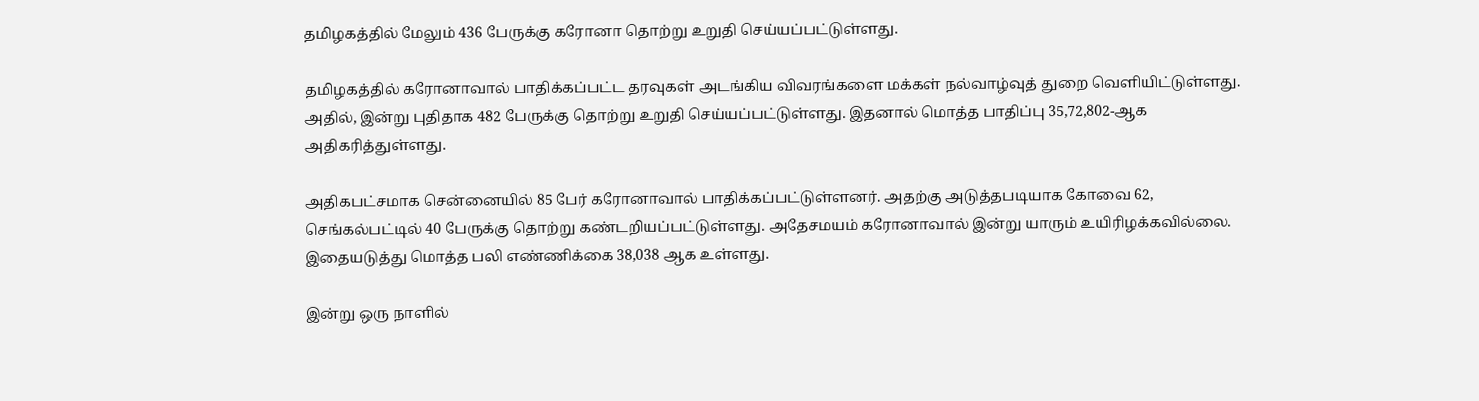தமிழகத்தில் மேலும் 436 பேருக்கு கரோனா தொற்று உறுதி செய்யப்பட்டுள்ளது.

தமிழகத்தில் கரோனாவால் பாதிக்கப்பட்ட தரவுகள் அடங்கிய விவரங்களை மக்கள் நல்வாழ்வுத் துறை வெளியிட்டுள்ளது. அதில், இன்று புதிதாக 482 பேருக்கு தொற்று உறுதி செய்யப்பட்டுள்ளது. இதனால் மொத்த பாதிப்பு 35,72,802-ஆக அதிகரித்துள்ளது.

அதிகபட்சமாக சென்னையில் 85 பேர் கரோனாவால் பாதிக்கப்பட்டுள்ளனர். அதற்கு அடுத்தபடியாக கோவை 62, செங்கல்பட்டில் 40 பேருக்கு தொற்று கண்டறியப்பட்டுள்ளது. அதேசமயம் கரோனாவால் இன்று யாரும் உயிரிழக்கவில்லை. இதையடுத்து மொத்த பலி எண்ணிக்கை 38,038 ஆக உள்ளது.

இன்று ஒரு நாளில்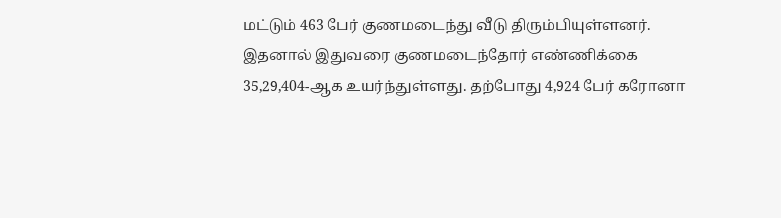மட்டும் 463 பேர் குணமடைந்து வீடு திரும்பியுள்ளனர். இதனால் இதுவரை குணமடைந்தோர் எண்ணிக்கை 35,29,404-ஆக உயர்ந்துள்ளது. தற்போது 4,924 பேர் கரோனா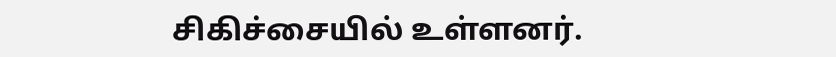சிகிச்சையில் உள்ளனர்.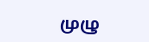முழு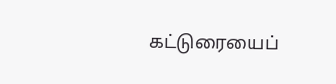கட்டுரையைப்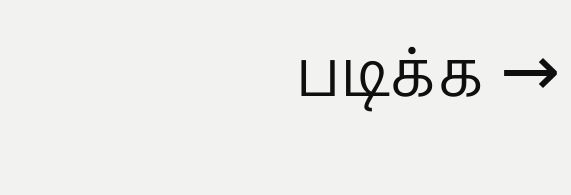படிக்க →